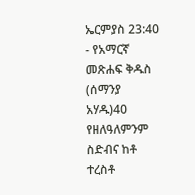ኤርምያስ 23:40 - የአማርኛ መጽሐፍ ቅዱስ (ሰማንያ አሃዱ)40 የዘለዓለምንም ስድብና ከቶ ተረስቶ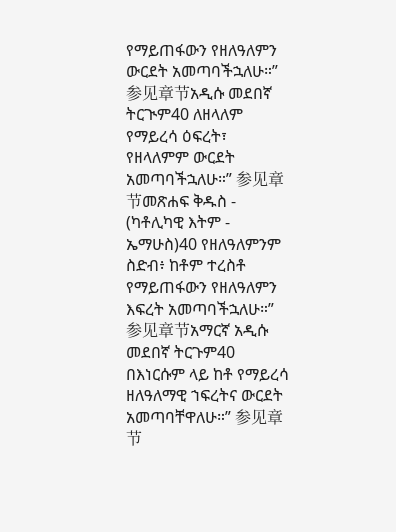የማይጠፋውን የዘለዓለምን ውርደት አመጣባችኋለሁ።” 参见章节አዲሱ መደበኛ ትርጒም40 ለዘላለም የማይረሳ ዕፍረት፣ የዘላለምም ውርደት አመጣባችኋለሁ።” 参见章节መጽሐፍ ቅዱስ - (ካቶሊካዊ እትም - ኤማሁስ)40 የዘለዓለምንም ስድብ፥ ከቶም ተረስቶ የማይጠፋውን የዘለዓለምን እፍረት አመጣባችኋለሁ።” 参见章节አማርኛ አዲሱ መደበኛ ትርጉም40 በእነርሱም ላይ ከቶ የማይረሳ ዘለዓለማዊ ኀፍረትና ውርደት አመጣባቸዋለሁ።” 参见章节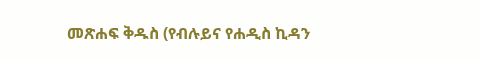መጽሐፍ ቅዱስ (የብሉይና የሐዲስ ኪዳን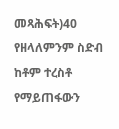መጻሕፍት)40 የዘላለምንም ስድብ ከቶም ተረስቶ የማይጠፋውን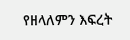የዘላለምን እፍረት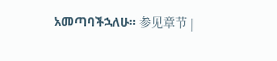አመጣባችኋለሁ። 参见章节 |